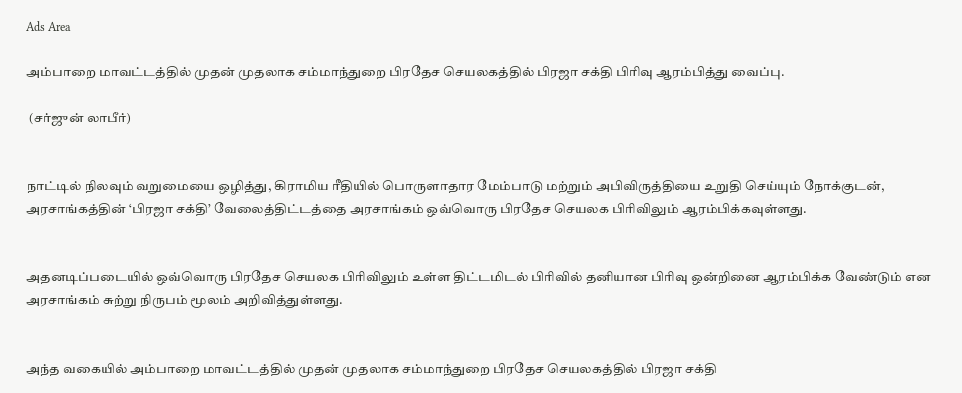Ads Area

அம்பாறை மாவட்டத்தில் முதன் முதலாக சம்மாந்துறை பிரதேச செயலகத்தில் பிரஜா சக்தி பிரிவு ஆரம்பித்து வைப்பு.

 (சர்ஜுன் லாபீர்)


நாட்டில் நிலவும் வறுமையை ஒழித்து, கிராமிய ரீதியில் பொருளாதார மேம்பாடு மற்றும் அபிவிருத்தியை உறுதி செய்யும் நோக்குடன், அரசாங்கத்தின் ‘பிரஜா சக்தி’ வேலைத்திட்டத்தை அரசாங்கம் ஒவ்வொரு பிரதேச செயலக பிரிவிலும் ஆரம்பிக்கவுள்ளது.


அதனடிப்படையில் ஒவ்வொரு பிரதேச செயலக பிரிவிலும் உள்ள திட்டமிடல் பிரிவில் தனியான பிரிவு ஒன்றினை ஆரம்பிக்க வேண்டும் என அரசாங்கம் சுற்று நிருபம் மூலம் அறிவித்துள்ளது.


அந்த வகையில் அம்பாறை மாவட்டத்தில் முதன் முதலாக சம்மாந்துறை பிரதேச செயலகத்தில் பிரஜா சக்தி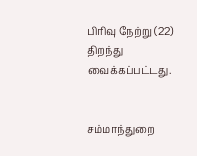பிரிவு நேற்று (22) திறந்து வைக்கப்பட்டது.


சம்மாந்துறை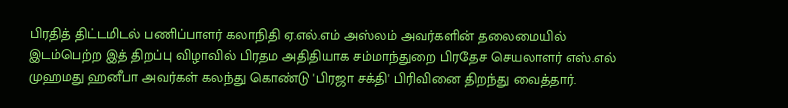பிரதித் திட்டமிடல் பணிப்பாளர் கலாநிதி ஏ.எல்.எம் அஸ்லம் அவர்களின் தலைமையில் இடம்பெற்ற இத் திறப்பு விழாவில் பிரதம அதிதியாக சம்மாந்துறை பிரதேச செயலாளர் எஸ்.எல் முஹமது ஹனீபா அவர்கள் கலந்து கொண்டு 'பிரஜா சக்தி' பிரிவினை திறந்து வைத்தார்.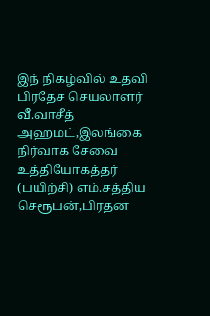இந் நிகழ்வில் உதவி பிரதேச செயலாளர் வீ.வாசீத் அஹமட்,இலங்கை நிர்வாக சேவை  உத்தியோகத்தர் (பயிற்சி) எம்.சத்திய செரூபன்,பிரதன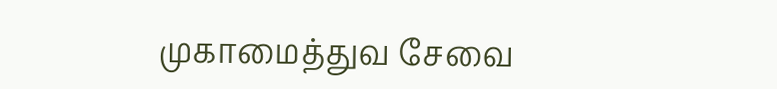முகாமைத்துவ சேவை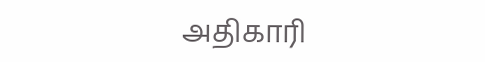அதிகாரி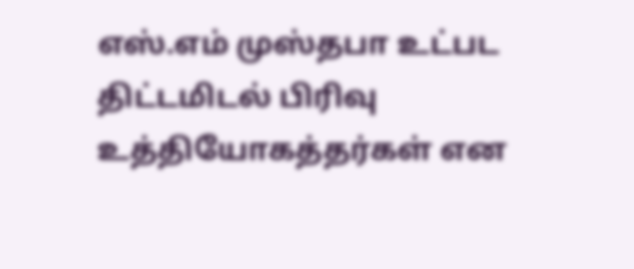எஸ்.எம் முஸ்தபா உட்பட திட்டமிடல் பிரிவு உத்தியோகத்தர்கள் என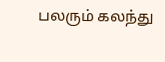பலரும் கலந்து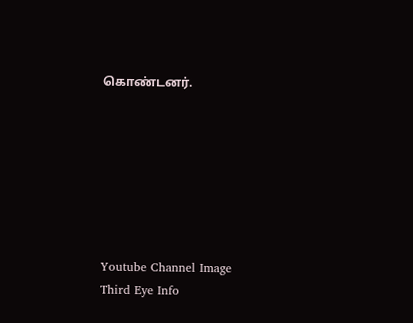கொண்டனர்.







Youtube Channel Image
Third Eye Info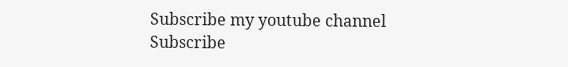Subscribe my youtube channel
Subscribe